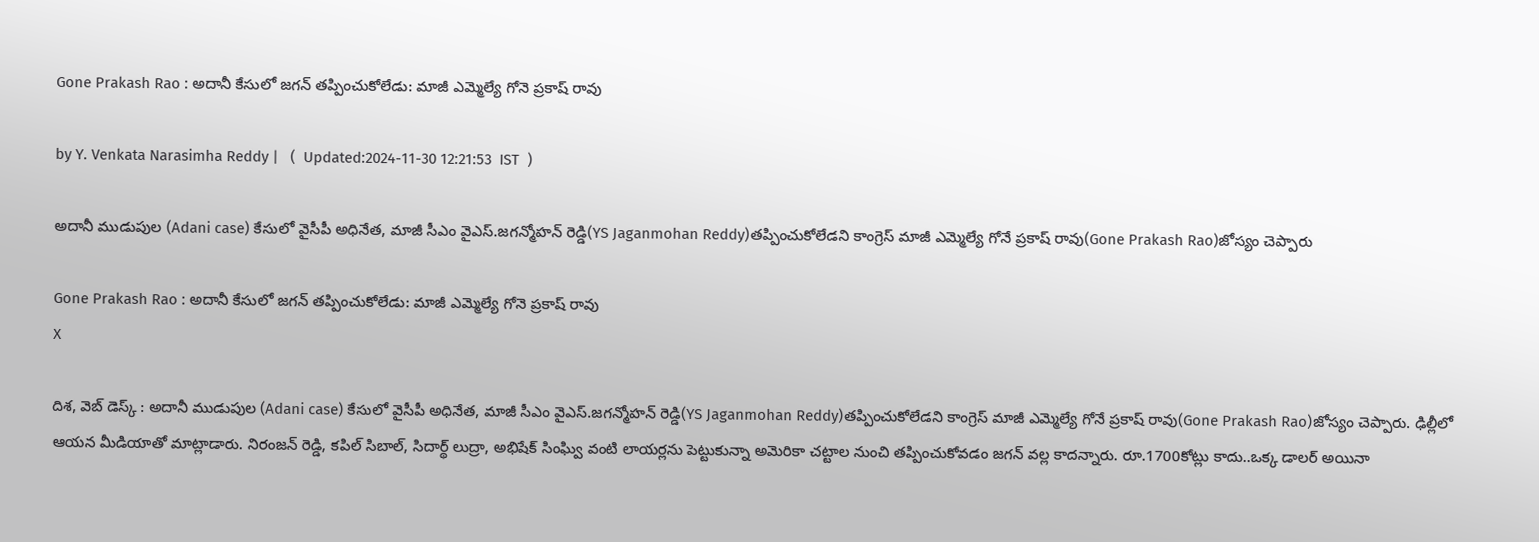Gone Prakash Rao : అదానీ కేసులో జగన్ తప్పించుకోలేడు: మాజీ ఎమ్మెల్యే గోనె ప్రకాష్ రావు

by Y. Venkata Narasimha Reddy |   (  Updated:2024-11-30 12:21:53  IST  )

అదానీ ముడుపుల (Adani case) కేసులో వైసీపీ అధినేత, మాజీ సీఎం వైఎస్.జగన్మోహన్ రెడ్డి(YS Jaganmohan Reddy)తప్పించుకోలేడని కాంగ్రెస్ మాజీ ఎమ్మెల్యే గోనే ప్రకాష్ రావు(Gone Prakash Rao)జోస్యం చెప్పారు

Gone Prakash Rao : అదానీ కేసులో జగన్ తప్పించుకోలేడు: మాజీ ఎమ్మెల్యే గోనె ప్రకాష్ రావు
X

దిశ, వెబ్ డెస్క్ : అదానీ ముడుపుల (Adani case) కేసులో వైసీపీ అధినేత, మాజీ సీఎం వైఎస్.జగన్మోహన్ రెడ్డి(YS Jaganmohan Reddy)తప్పించుకోలేడని కాంగ్రెస్ మాజీ ఎమ్మెల్యే గోనే ప్రకాష్ రావు(Gone Prakash Rao)జోస్యం చెప్పారు. ఢిల్లీలో ఆయన మీడియాతో మాట్లాడారు. నిరంజన్ రెడ్డి, కపిల్ సిబాల్, సిదార్థ్ లుద్రా, అభిషేక్ సింఘ్వి వంటి లాయర్లను పెట్టుకున్నా అమెరికా చట్టాల నుంచి తప్పించుకోవడం జగన్ వల్ల కాదన్నారు. రూ.1700కోట్లు కాదు..ఒక్క డాలర్ అయినా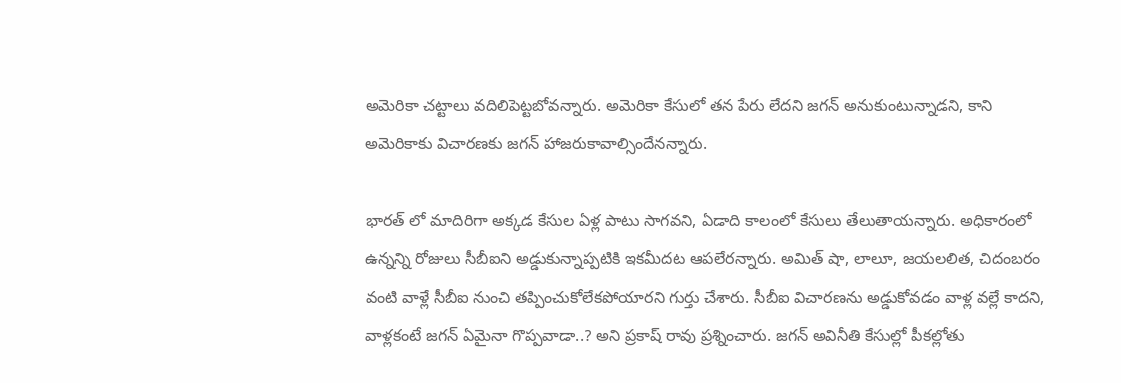అమెరికా చట్టాలు వదిలిపెట్టబోవన్నారు. అమెరికా కేసులో తన పేరు లేదని జగన్ అనుకుంటున్నాడని, కాని అమెరికాకు విచారణకు జగన్ హాజరుకావాల్సిందేనన్నారు.

భారత్ లో మాదిరిగా అక్కడ కేసుల ఏళ్ల పాటు సాగవని, ఏడాది కాలంలో కేసులు తేలుతాయన్నారు. అధికారంలో ఉన్నన్ని రోజులు సీబీఐని అడ్డుకున్నాప్పటికి ఇకమీదట ఆపలేరన్నారు. అమిత్ షా, లాలూ, జయలలిత, చిదంబరం వంటి వాళ్లే సీబీఐ నుంచి తప్పించుకోలేకపోయారని గుర్తు చేశారు. సీబీఐ విచారణను అడ్డుకోవడం వాళ్ల వల్లే కాదని, వాళ్లకంటే జగన్ ఏమైనా గొప్పవాడా..? అని ప్రకాష్ రావు ప్రశ్నించారు. జగన్ అవినీతి కేసుల్లో పీకల్లోతు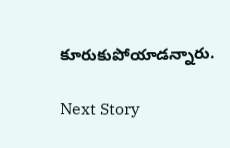కూరుకుపోయాడన్నారు.

Next Story